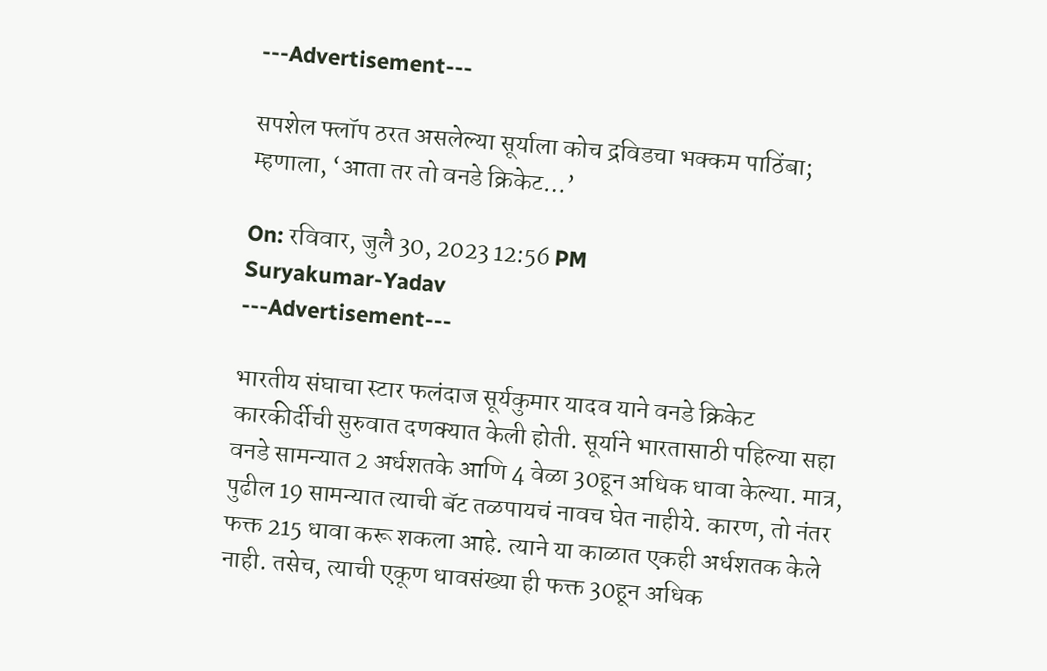---Advertisement---

सपशेल फ्लॉप ठरत असलेल्या सूर्याला कोच द्रविडचा भक्कम पाठिंबा; म्हणाला, ‘आता तर तो वनडे क्रिकेट…’

On: रविवार, जुलै 30, 2023 12:56 PM
Suryakumar-Yadav
---Advertisement---

भारतीय संघाचा स्टार फलंदाज सूर्यकुमार यादव याने वनडे क्रिकेट कारकीर्दीची सुरुवात दणक्यात केली होती. सूर्याने भारतासाठी पहिल्या सहा वनडे सामन्यात 2 अर्धशतके आणि 4 वेळा 30हून अधिक धावा केल्या. मात्र, पुढील 19 सामन्यात त्याची बॅट तळपायचं नावच घेत नाहीये. कारण, तो नंतर फक्त 215 धावा करू शकला आहे. त्याने या काळात एकही अर्धशतक केले नाही. तसेच, त्याची एकूण धावसंख्या ही फक्त 30हून अधिक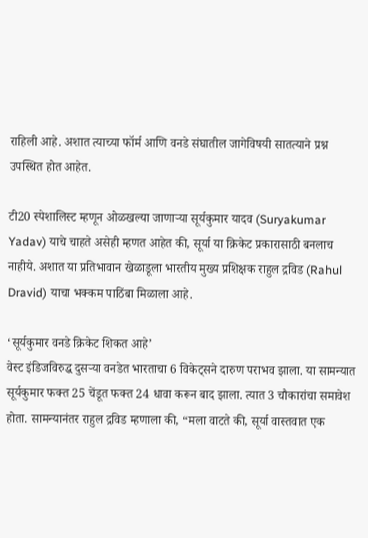राहिली आहे. अशात त्याच्या फॉर्म आणि वनडे संघातील जागेविषयी सातत्याने प्रश्न उपस्थित होत आहेत.

टी20 स्पेशालिस्ट म्हणून ओळखल्या जाणाऱ्या सूर्यकुमार यादव (Suryakumar Yadav) याचे चाहते असेही म्हणत आहेत की, सूर्या या क्रिकेट प्रकारासाठी बनलाच नाहीये. अशात या प्रतिभावान खेळाडूला भारतीय मुख्य प्रशिक्षक राहुल द्रविड (Rahul Dravid) याचा भक्कम पाठिंबा मिळाला आहे.

‘सूर्यकुमार वनडे क्रिकेट शिकत आहे’
वेस्ट इंडिजविरुद्ध दुसऱ्या वनडेत भारताचा 6 विकेट्सने दारुण पराभव झाला. या सामन्यात सूर्यकुमार फक्त 25 चेंडूत फक्त 24 धावा करून बाद झाला. त्यात 3 चौकारांचा समावेश होता. सामन्यानंतर राहुल द्रविड म्हणाला की, “मला वाटते की, सूर्या वास्तवात एक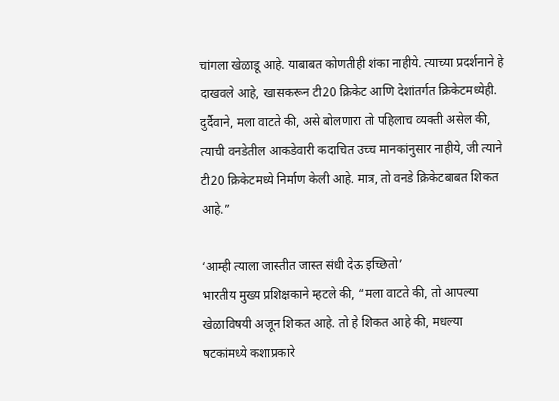चांगला खेळाडू आहे. याबाबत कोणतीही शंका नाहीये. त्याच्या प्रदर्शनाने हे दाखवले आहे, खासकरून टी20 क्रिकेट आणि देशांतर्गत क्रिकेटमध्येही. दुर्दैवाने, मला वाटते की, असे बोलणारा तो पहिलाच व्यक्ती असेल की, त्याची वनडेतील आकडेवारी कदाचित उच्च मानकांनुसार नाहीये, जी त्याने टी20 क्रिकेटमध्ये निर्माण केली आहे. मात्र, तो वनडे क्रिकेटबाबत शिकत आहे.”

‘आम्ही त्याला जास्तीत जास्त संधी देऊ इच्छितो’
भारतीय मुख्य प्रशिक्षकाने म्हटले की, “मला वाटते की, तो आपल्या खेळाविषयी अजून शिकत आहे. तो हे शिकत आहे की, मधल्या षटकांमध्ये कशाप्रकारे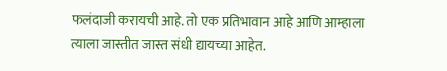फलंदाजी करायची आहे. तो एक प्रतिभावान आहे आणि आम्हाला त्याला जास्तीत जास्त संधी द्यायच्या आहेत.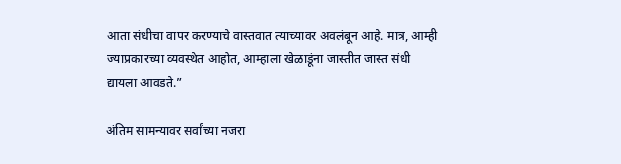आता संधीचा वापर करण्याचे वास्तवात त्याच्यावर अवलंबून आहे. मात्र, आम्ही ज्याप्रकारच्या व्यवस्थेत आहोत, आम्हाला खेळाडूंना जास्तीत जास्त संधी द्यायला आवडते.”

अंतिम सामन्यावर सर्वांच्या नजरा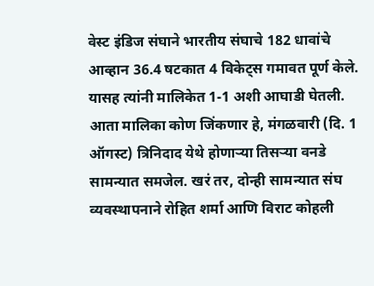वेस्ट इंडिज संघाने भारतीय संघाचे 182 धावांचे आव्हान 36.4 षटकात 4 विकेट्स गमावत पूर्ण केले. यासह त्यांनी मालिकेत 1-1 अशी आघाडी घेतली. आता मालिका कोण जिंकणार हे, मंगळवारी (दि. 1 ऑगस्ट) त्रिनिदाद येथे होणाऱ्या तिसऱ्या वनडे सामन्यात समजेल. खरं तर, दोन्ही सामन्यात संघ व्यवस्थापनाने रोहित शर्मा आणि विराट कोहली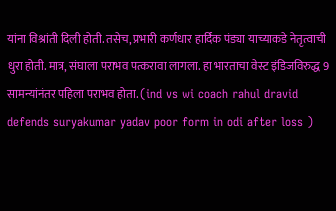यांना विश्रांती दिली होती. तसेच, प्रभारी कर्णधार हार्दिक पंड्या याच्याकडे नेतृत्वाची धुरा होती. मात्र, संघाला पराभव पत्करावा लागला. हा भारताचा वेस्ट इंडिजविरुद्ध 9 सामन्यांनंतर पहिला पराभव होता. (ind vs wi coach rahul dravid defends suryakumar yadav poor form in odi after loss )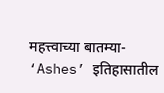महत्त्वाच्या बातम्या-
‘Ashes’ इतिहासातील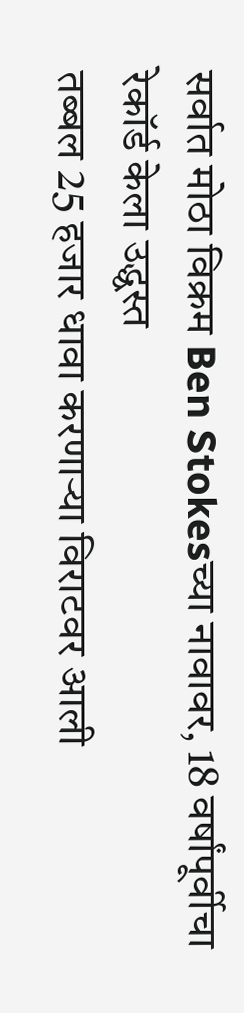सर्वात मोठा विक्रम Ben Stokesच्या नावावर, 18 वर्षांपूर्वीचा रेकॉर्ड केला उद्ध्वस्त
तब्बल 25 हजार धावा करणाऱ्या विराटवर आली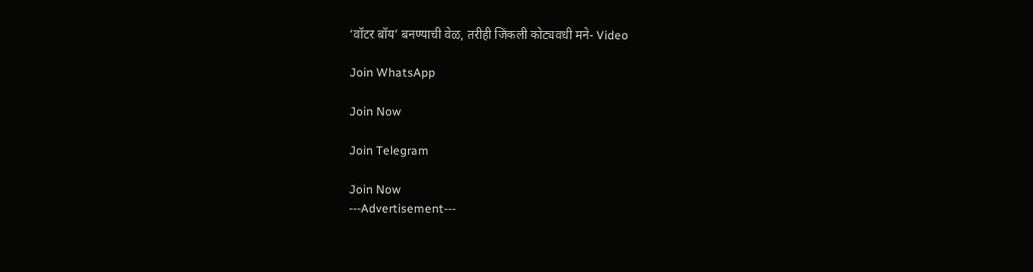‘वॉटर बॉय’ बनण्याची वेळ, तरीही जिंकली कोट्यवधी मने- Video

Join WhatsApp

Join Now

Join Telegram

Join Now
---Advertisement---